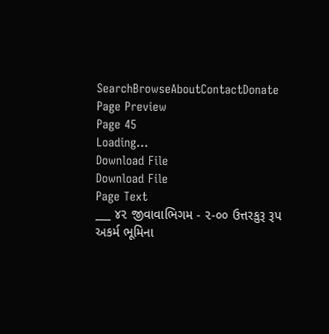SearchBrowseAboutContactDonate
Page Preview
Page 45
Loading...
Download File
Download File
Page Text
___ ૪૨ જીવાવાભિગમ - ૨-૦૦ ઉત્તરકુરૂ રૂપ અકર્મ ભૂમિના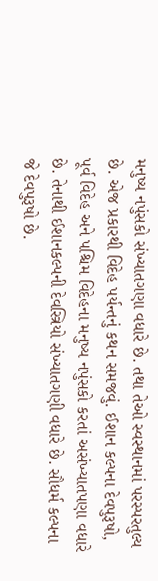મનુષ્ય નપુંસકો સંખ્યાતગણા વધારે છે. તથા તેઓ સ્વસ્થાનમાં પરસ્પરતુલ્ય છે. એજ પ્રકારથી વિદેહ પર્યન્તનું કથન સમજવું. ઈશાન કલ્પના દેવપુરૂષો, પૂર્વ વિદેહ અને પશ્ચિમ વિદેહના મનુષ્ય નપુંસકો કરતાં અસંખ્યાતપણા વધારે છે. તેનાથી ઈશાનકલ્પની દેવસ્ત્રિયો સંખ્યાતગણી વધારે છે. સૌધર્મ કલ્પના જે દેવપુરૂષો છે.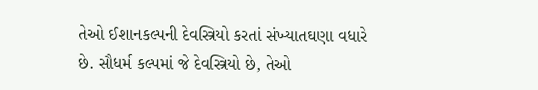તેઓ ઈશાનકલ્પની દેવસ્ત્રિયો કરતાં સંખ્યાતઘણા વધારે છે. સૌધર્મ કલ્પમાં જે દેવસ્ત્રિયો છે, તેઓ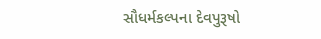સૌધર્મકલ્પના દેવપુરૂષો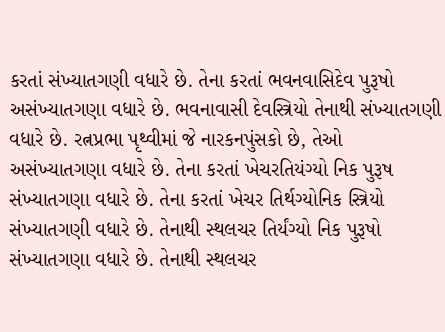કરતાં સંખ્યાતગણી વધારે છે. તેના કરતાં ભવનવાસિદેવ પુરૂષો અસંખ્યાતગણા વધારે છે. ભવનાવાસી દેવસ્ત્રિયો તેનાથી સંખ્યાતગણી વધારે છે. રત્નપ્રભા પૃથ્વીમાં જે નારકનપુંસકો છે, તેઓ અસંખ્યાતગણા વધારે છે. તેના કરતાં ખેચરતિયંગ્યો નિક પુરૂષ સંખ્યાતગણા વધારે છે. તેના કરતાં ખેચર તિર્થગ્યોનિક સ્ત્રિયો સંખ્યાતગણી વધારે છે. તેનાથી સ્થલચર તિર્યંગ્યો નિક પુરૂષો સંખ્યાતગણા વધારે છે. તેનાથી સ્થલચર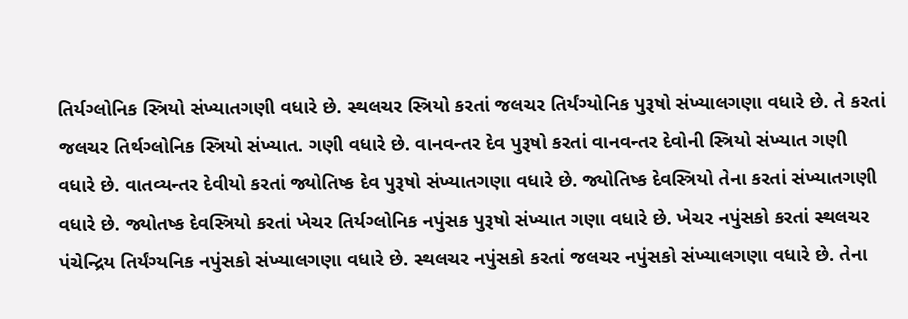તિર્યગ્લોનિક સ્ત્રિયો સંખ્યાતગણી વધારે છે. સ્થલચર સ્ત્રિયો કરતાં જલચર તિર્યંગ્યોનિક પુરૂષો સંખ્યાલગણા વધારે છે. તે કરતાં જલચર તિર્થગ્લોનિક સ્ત્રિયો સંખ્યાત. ગણી વધારે છે. વાનવન્તર દેવ પુરૂષો કરતાં વાનવન્તર દેવોની સ્ત્રિયો સંખ્યાત ગણી વધારે છે. વાતવ્યન્તર દેવીયો કરતાં જ્યોતિષ્ક દેવ પુરૂષો સંખ્યાતગણા વધારે છે. જ્યોતિષ્ક દેવસ્ત્રિયો તેના કરતાં સંખ્યાતગણી વધારે છે. જ્યોતષ્ક દેવસ્ત્રિયો કરતાં ખેચર તિર્યગ્લોનિક નપુંસક પુરૂષો સંખ્યાત ગણા વધારે છે. ખેચર નપુંસકો કરતાં સ્થલચર પંચેન્દ્રિય તિર્યંગ્યનિક નપુંસકો સંખ્યાલગણા વધારે છે. સ્થલચર નપુંસકો કરતાં જલચર નપુંસકો સંખ્યાલગણા વધારે છે. તેના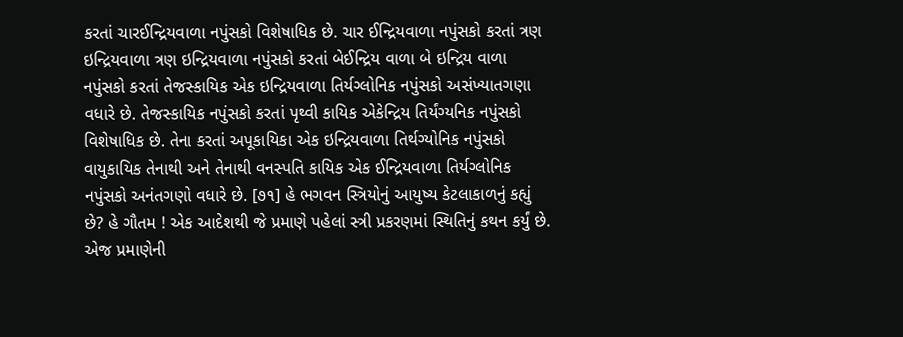કરતાં ચારઈન્દ્રિયવાળા નપુંસકો વિશેષાધિક છે. ચાર ઈન્દ્રિયવાળા નપુંસકો કરતાં ત્રણ ઇન્દ્રિયવાળા ત્રણ ઇન્દ્રિયવાળા નપુંસકો કરતાં બેઈન્દ્રિય વાળા બે ઇન્દ્રિય વાળા નપુંસકો કરતાં તેજસ્કાયિક એક ઇન્દ્રિયવાળા તિર્યગ્લોનિક નપુંસકો અસંખ્યાતગણા વધારે છે. તેજસ્કાયિક નપુંસકો કરતાં પૃથ્વી કાયિક એકેન્દ્રિય તિર્યંગ્યનિક નપુંસકો વિશેષાધિક છે. તેના કરતાં અપૂકાયિકા એક ઇન્દ્રિયવાળા તિર્થગ્યોનિક નપુંસકો વાયુકાયિક તેનાથી અને તેનાથી વનસ્પતિ કાયિક એક ઈન્દ્રિયવાળા તિર્યગ્લોનિક નપુંસકો અનંતગણો વધારે છે. [૭૧] હે ભગવન સ્ત્રિયોનું આયુષ્ય કેટલાકાળનું કહ્યું છે? હે ગૌતમ ! એક આદેશથી જે પ્રમાણે પહેલાં સ્ત્રી પ્રકરણમાં સ્થિતિનું કથન કર્યું છે. એજ પ્રમાણેની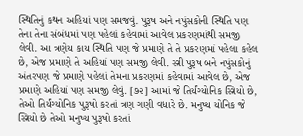સ્થિતિનું કથન અહિયાં પણ સમજવું. પુરૂષ અને નપુંસકોની સ્થિતિ પણ તેના તેના સંબંધમાં પણ પહેલાં કહેવામાં આવેલ પ્રકરણમાંથી સમજી લેવી. આ ત્રણેય કાય સ્થિતિ પણ જે પ્રમાણે તે તે પ્રકરણમાં પહેલા કહેલ છે, એજ પ્રમાણે તે અહિયાં પણ સમજી લેવી. સ્ત્રી પુરૂષ બને નપુંસકોનું અંતરપણ જે પ્રમાણે પહેલાં તેમના પ્રકરણમાં કહેવામાં આવેલ છે, એજ પ્રમાણે અહિયાં પણ સમજી લેવું. [૭૨] આમાં જે તિર્યંગ્યોનિક સ્ત્રિયો છે, તેઓ તિર્યંગ્યોનિક પુરૂષો કરતાં ત્રણ ગણી વધારે છે. મનુષ્ય યોનિક જે સ્ત્રિયો છે તેઓ મનુષ્ય પુરૂષો કરતાં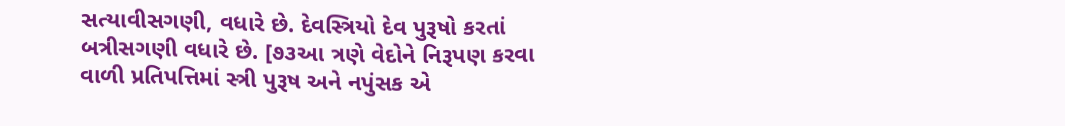સત્યાવીસગણી, વધારે છે. દેવસ્ત્રિયો દેવ પુરૂષો કરતાં બત્રીસગણી વધારે છે. [૭૩આ ત્રણે વેદોને નિરૂપણ કરવા વાળી પ્રતિપત્તિમાં સ્ત્રી પુરૂષ અને નપુંસક એ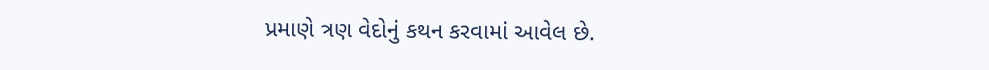પ્રમાણે ત્રણ વેદોનું કથન કરવામાં આવેલ છે.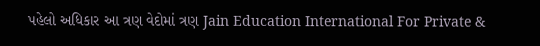પહેલો અધિકાર આ ત્રણ વેદોમાં ત્રણ Jain Education International For Private &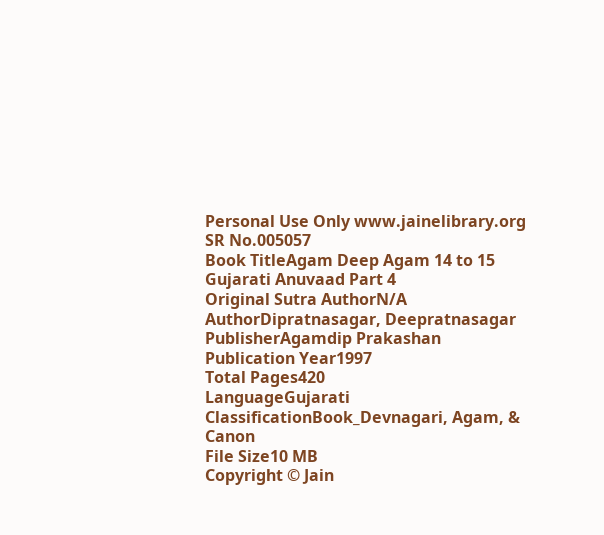Personal Use Only www.jainelibrary.org
SR No.005057
Book TitleAgam Deep Agam 14 to 15 Gujarati Anuvaad Part 4
Original Sutra AuthorN/A
AuthorDipratnasagar, Deepratnasagar
PublisherAgamdip Prakashan
Publication Year1997
Total Pages420
LanguageGujarati
ClassificationBook_Devnagari, Agam, & Canon
File Size10 MB
Copyright © Jain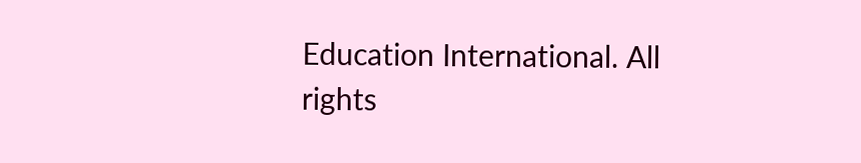Education International. All rights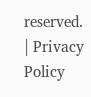reserved. | Privacy Policy